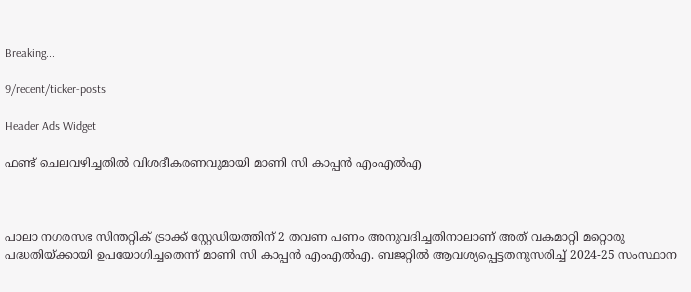Breaking...

9/recent/ticker-posts

Header Ads Widget

ഫണ്ട് ചെലവഴിച്ചതില്‍ വിശദീകരണവുമായി മാണി സി കാപ്പന്‍ എംഎല്‍എ



പാലാ നഗരസഭ സിന്തറ്റിക് ട്രാക്ക് സ്റ്റേഡിയത്തിന് 2 തവണ പണം അനുവദിച്ചതിനാലാണ് അത് വകമാറ്റി മറ്റൊരു പദ്ധതിയ്ക്കായി ഉപയോഗിച്ചതെന്ന് മാണി സി കാപ്പന്‍ എംഎല്‍എ. ബജറ്റില്‍ ആവശ്യപ്പെട്ടതനുസരിച്ച് 2024-25 സംസ്ഥാന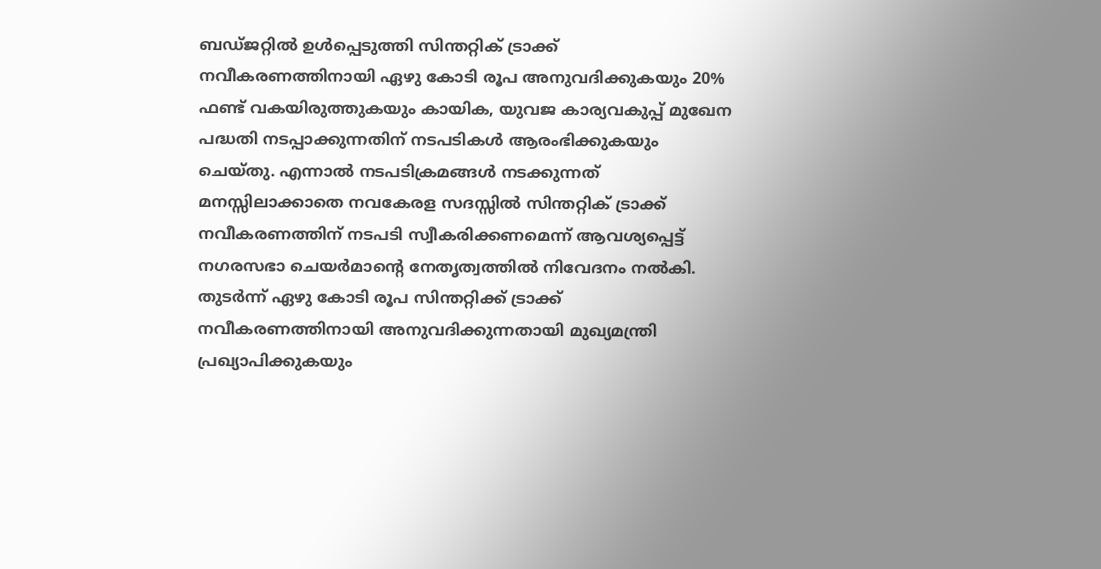ബഡ്ജറ്റില്‍ ഉള്‍പ്പെടുത്തി സിന്തറ്റിക് ട്രാക്ക് നവീകരണത്തിനായി ഏഴു കോടി രൂപ അനുവദിക്കുകയും 20% ഫണ്ട് വകയിരുത്തുകയും കായിക, യുവജ കാര്യവകുപ്പ് മുഖേന പദ്ധതി നടപ്പാക്കുന്നതിന് നടപടികള്‍ ആരംഭിക്കുകയും ചെയ്തു. എന്നാല്‍ നടപടിക്രമങ്ങള്‍ നടക്കുന്നത് മനസ്സിലാക്കാതെ നവകേരള സദസ്സില്‍ സിന്തറ്റിക് ട്രാക്ക് നവീകരണത്തിന് നടപടി സ്വീകരിക്കണമെന്ന് ആവശ്യപ്പെട്ട് നഗരസഭാ ചെയര്‍മാന്റെ നേതൃത്വത്തില്‍ നിവേദനം നല്‍കി. തുടര്‍ന്ന് ഏഴു കോടി രൂപ സിന്തറ്റിക്ക് ട്രാക്ക് നവീകരണത്തിനായി അനുവദിക്കുന്നതായി മുഖ്യമന്ത്രി പ്രഖ്യാപിക്കുകയും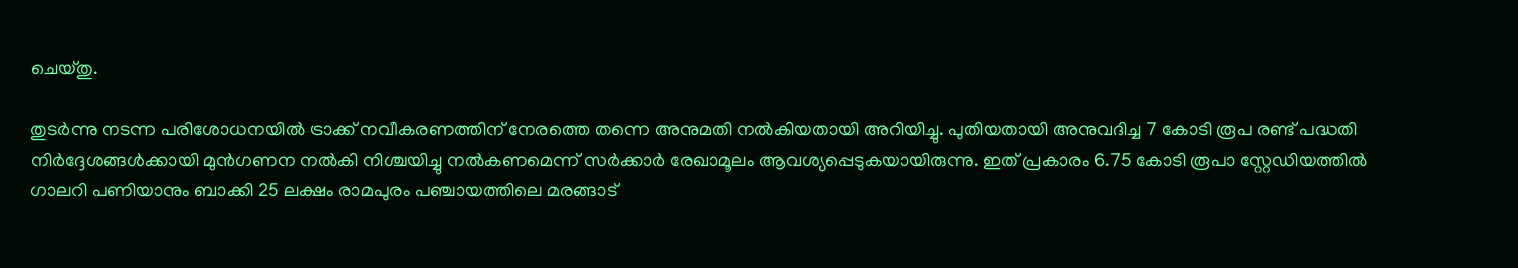ചെയ്തു.

തുടര്‍ന്നു നടന്ന പരിശോധനയില്‍ ട്രാക്ക് നവീകരണത്തിന് നേരത്തെ തന്നെ അനുമതി നല്‍കിയതായി അറിയിച്ചു. പുതിയതായി അനുവദിച്ച 7 കോടി രൂപ രണ്ട് പദ്ധതി നിര്‍ദ്ദേശങ്ങള്‍ക്കായി മുന്‍ഗണന നല്‍കി നിശ്ചയിച്ചു നല്‍കണമെന്ന് സര്‍ക്കാര്‍ രേഖാമൂലം ആവശ്യപ്പെടുകയായിരുന്നു. ഇത് പ്രകാരം 6.75 കോടി രൂപാ സ്റ്റേഡിയത്തില്‍ ഗാലറി പണിയാനും ബാക്കി 25 ലക്ഷം രാമപുരം പഞ്ചായത്തിലെ മരങ്ങാട്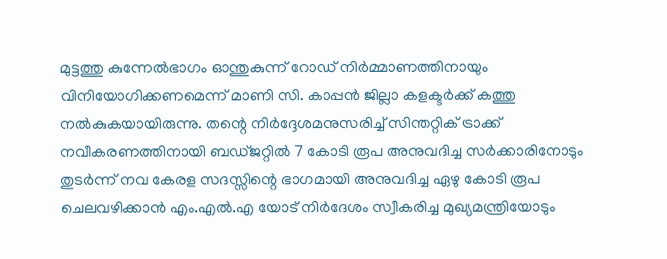മുട്ടത്തു കുന്നേല്‍ഭാഗം ഓന്തുകുന്ന് റോഡ് നിര്‍മ്മാണത്തിനായും വിനിയോഗിക്കണമെന്ന് മാണി സി. കാപ്പന്‍ ജില്ലാ കളക്ടര്‍ക്ക് കത്തു നല്‍കുകയായിരുന്നു. തന്റെ നിര്‍ദ്ദേശമനുസരിച്ച് സിന്തറ്റിക് ട്രാക്ക് നവീകരണത്തിനായി ബഡ്ജറ്റില്‍ 7 കോടി രൂപ അനുവദിച്ച സര്‍ക്കാരിനോടും തുടര്‍ന്ന് നവ കേരള സദസ്സിന്റെ ഭാഗമായി അനുവദിച്ച ഏഴു കോടി രൂപ ചെലവഴിക്കാന്‍ എം.എല്‍.എ യോട് നിര്‍ദേശം സ്വീകരിച്ച മുഖ്യമന്ത്രിയോടും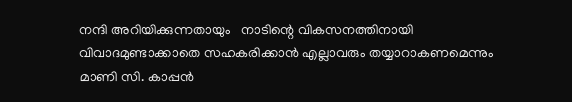നന്ദി അറിയിക്കുന്നതായും   നാടിന്റെ വികസനത്തിനായി വിവാദമുണ്ടാക്കാതെ സഹകരിക്കാന്‍ എല്ലാവരും തയ്യാറാകണമെന്നും മാണി സി. കാപ്പന്‍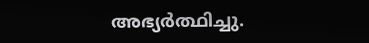അഭ്യര്‍ത്ഥിച്ചു.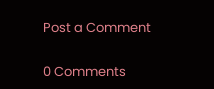Post a Comment

0 Comments